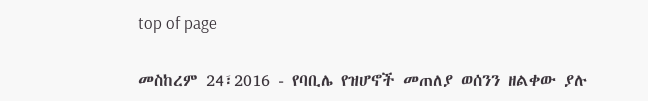top of page

መስከረም 24፣2016 - የባቢሌ የዝሆኖች መጠለያ ወሰንን ዘልቀው ያሉ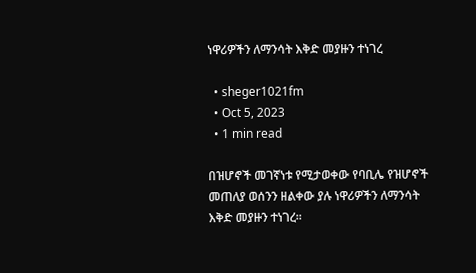ነዋሪዎችን ለማንሳት እቅድ መያዙን ተነገረ

  • sheger1021fm
  • Oct 5, 2023
  • 1 min read

በዝሆኖች መገኛነቱ የሚታወቀው የባቢሌ የዝሆኖች መጠለያ ወሰንን ዘልቀው ያሉ ነዋሪዎችን ለማንሳት እቅድ መያዙን ተነገረ፡፡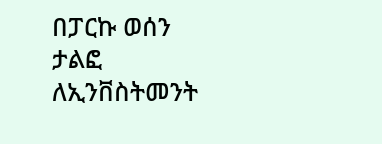በፓርኩ ወሰን ታልፎ ለኢንቨስትመንት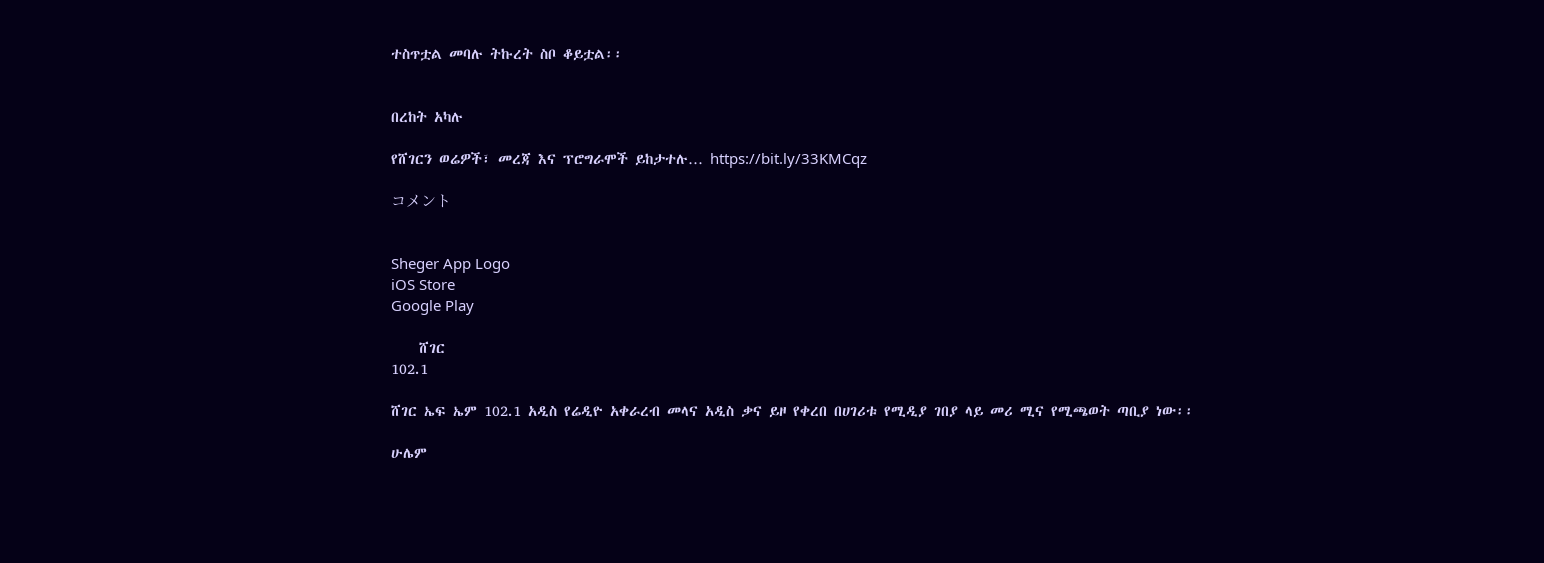ተስጥቷል መባሉ ትኩረት ስቦ ቆይቷል፡፡


በረከት አካሉ

የሸገርን ወሬዎች፣ መረጃ እና ፕሮግራሞች ይከታተሉ… https://bit.ly/33KMCqz

コメント


Sheger App Logo
iOS Store
Google Play

    ሸገር
102.1

ሸገር ኤፍ ኤም 102.1 አዲስ የሬዲዮ አቀራረብ መላና አዲስ ቃና ይዞ የቀረበ በሀገሪቱ የሚዲያ ገበያ ላይ መሪ ሚና የሚጫወት ጣቢያ ነው፡፡

ሁሌም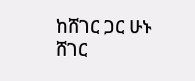ከሸገር ጋር ሁኑ
ሸገር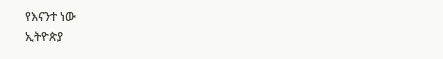የእናንተ ነው
ኢትዮጵያ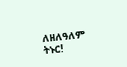ለዘለዓለም ትኑር!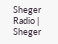Sheger Radio | Sheger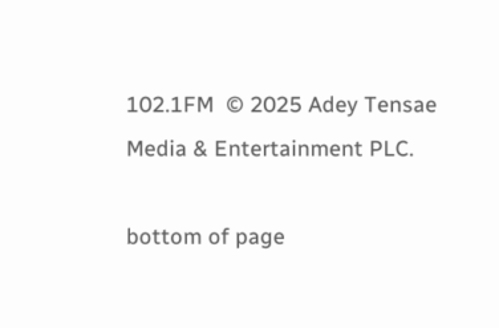102.1FM  © 2025 Adey Tensae Media & Entertainment PLC.

bottom of page